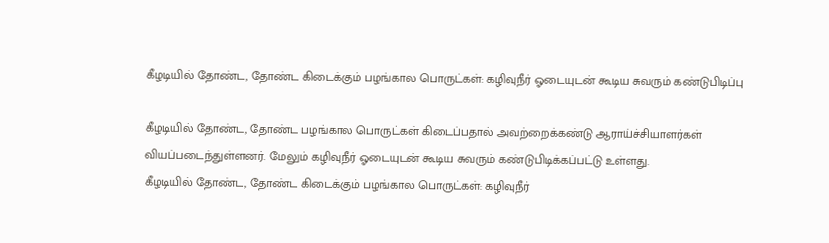கீழடியில் தோண்ட, தோண்ட கிடைக்கும் பழங்கால பொருட்கள்: கழிவுநீர் ஓடையுடன் கூடிய சுவரும் கண்டுபிடிப்பு

கீழடியில் தோண்ட, தோண்ட பழங்கால பொருட்கள் கிடைப்பதால் அவற்றைக்கண்டு ஆராய்ச்சியாளர்கள் வியப்படைந்துள்ளனர். மேலும் கழிவுநீர் ஓடையுடன் கூடிய சுவரும் கண்டுபிடிக்கப்பட்டு உள்ளது.
கீழடியில் தோண்ட, தோண்ட கிடைக்கும் பழங்கால பொருட்கள்: கழிவுநீர்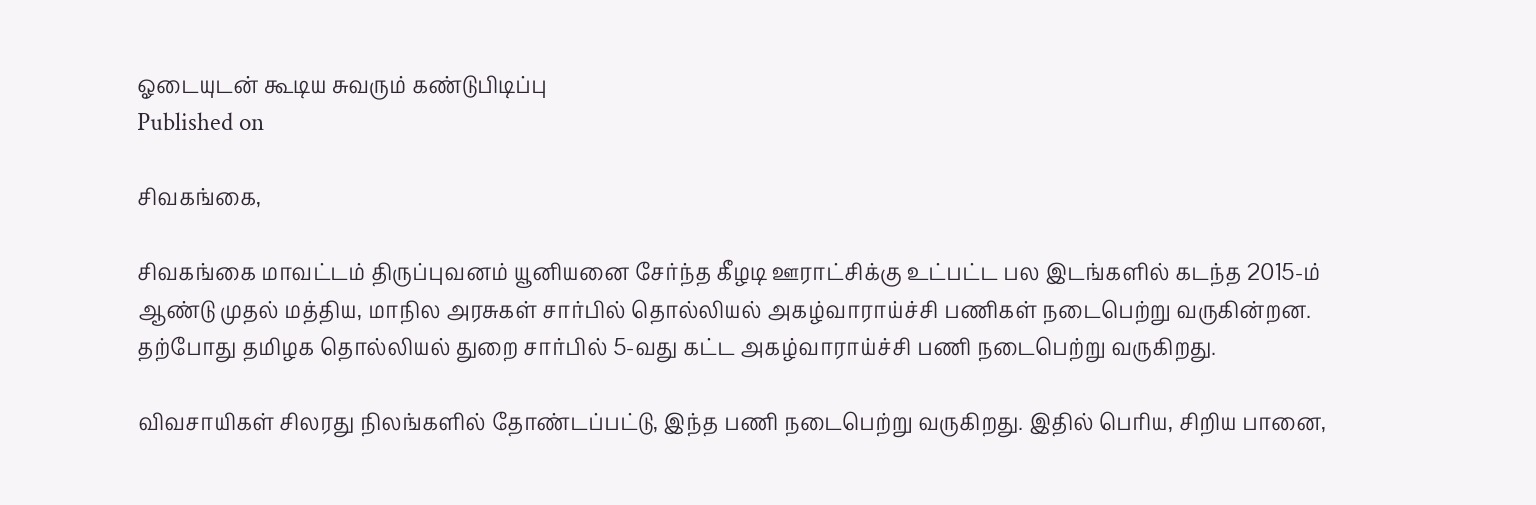ஓடையுடன் கூடிய சுவரும் கண்டுபிடிப்பு
Published on

சிவகங்கை,

சிவகங்கை மாவட்டம் திருப்புவனம் யூனியனை சேர்ந்த கீழடி ஊராட்சிக்கு உட்பட்ட பல இடங்களில் கடந்த 2015-ம் ஆண்டு முதல் மத்திய, மாநில அரசுகள் சார்பில் தொல்லியல் அகழ்வாராய்ச்சி பணிகள் நடைபெற்று வருகின்றன. தற்போது தமிழக தொல்லியல் துறை சார்பில் 5-வது கட்ட அகழ்வாராய்ச்சி பணி நடைபெற்று வருகிறது.

விவசாயிகள் சிலரது நிலங்களில் தோண்டப்பட்டு, இந்த பணி நடைபெற்று வருகிறது. இதில் பெரிய, சிறிய பானை,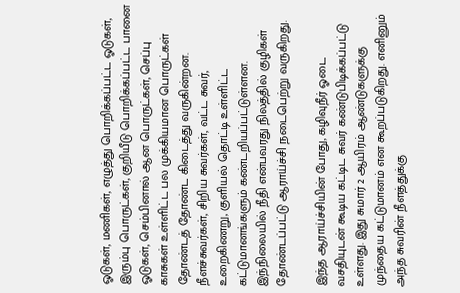ஓடுகள், மணிகள், எழுத்து பொறிக்கப்பட்ட ஓடுகள், இரும்பு பொருட்கள், குறியீடு பொறிக்கப்பட்ட பானை ஓடுகள், செம்பினால் ஆன பொருட்கள், செப்பு காசுகள் உள்ளிட்ட பல முக்கியமான பொருட்கள் தோண்டத் தோண்ட கிடைத்து வருகின்றன. நீளச்சுவர்கள், சிறிய சுவர்கள், வட்ட சுவர், உறைகிணறு, குளியல் தொட்டி உள்ளிட்ட கட்டுமானங்களும் கண்டறியப்பட்டுள்ளன. இந்நிலையில் நீதி என்பவரது நிலத்தில் குழிகள் தோண்டப்பட்டு ஆராய்ச்சி நடைபெற்று வருகிறது.

இந்த ஆராய்ச்சியின் போது, கழிவுநீர் ஓடை வசதியுடன் கூடிய கட்டிட சுவர் கண்டுபிடிக்கப்பட்டு உள்ளது. இது சுமார் 2 ஆயிரம் ஆண்டுகளுக்கு முந்தைய கட்டுமானம் என கூறப்படுகிறது. எனினும் அந்த சுவரின் நீளத்துக்கு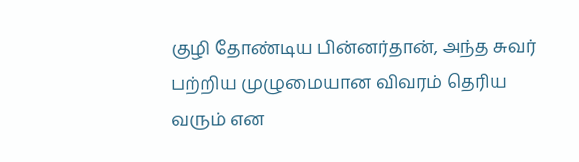குழி தோண்டிய பின்னர்தான், அந்த சுவர் பற்றிய முழுமையான விவரம் தெரிய வரும் என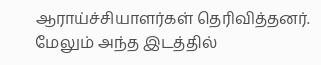ஆராய்ச்சியாளர்கள் தெரிவித்தனர். மேலும் அந்த இடத்தில்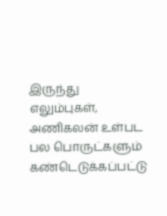இருந்து எலும்புகள், அணிகலன் உள்பட பல பொருட்களும் கண்டெடுக்கப்பட்டு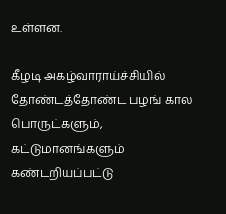உள்ளன.

கீழடி அகழ்வாராய்ச்சியில் தோண்டத்தோண்ட பழங் கால பொருட்களும், கட்டுமானங்களும் கண்டறியப்பட்டு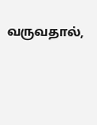வருவதால்,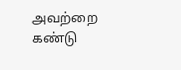அவற்றை கண்டு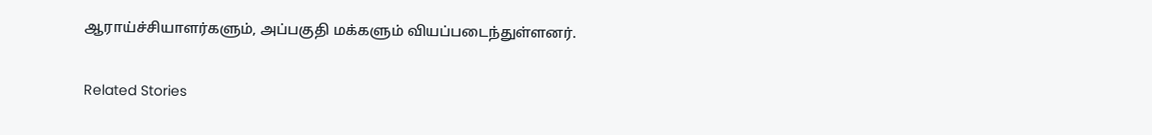ஆராய்ச்சியாளர்களும், அப்பகுதி மக்களும் வியப்படைந்துள்ளனர்.

Related Stories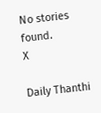No stories found.
X

Daily Thanthi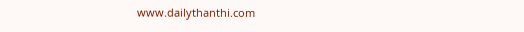www.dailythanthi.com